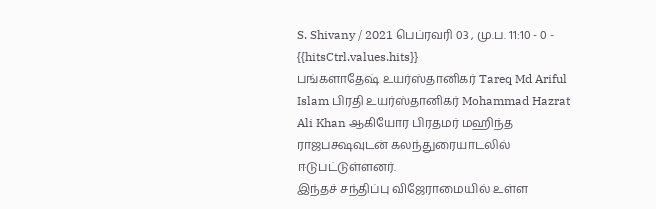S. Shivany / 2021 பெப்ரவரி 03 , மு.ப. 11:10 - 0 - {{hitsCtrl.values.hits}}
பங்களாதேஷ் உயர்ஸ்தானிகர் Tareq Md Ariful Islam பிரதி உயர்ஸ்தானிகர் Mohammad Hazrat Ali Khan ஆகியோர பிரதமர் மஹிந்த ராஜபக்ஷவுடன் கலந்துரையாடலில் ஈடுபட்டுள்ளனர்.
இந்தச் சந்திப்பு விஜேராமையில் உள்ள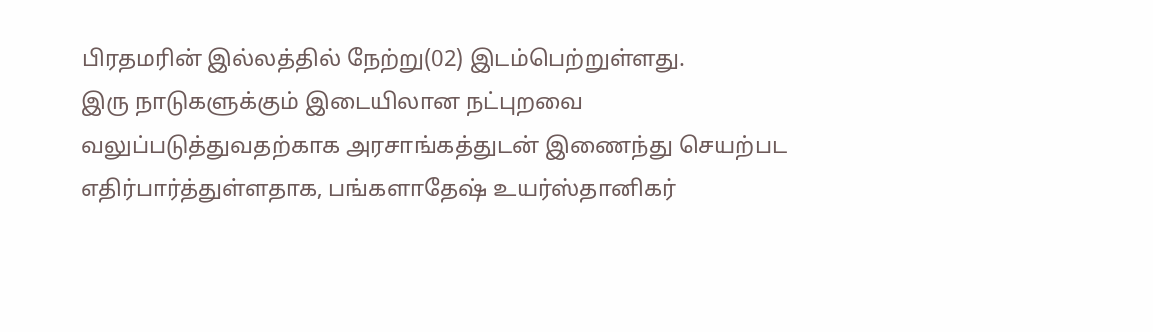பிரதமரின் இல்லத்தில் நேற்று(02) இடம்பெற்றுள்ளது.
இரு நாடுகளுக்கும் இடையிலான நட்புறவை வலுப்படுத்துவதற்காக அரசாங்கத்துடன் இணைந்து செயற்பட எதிர்பார்த்துள்ளதாக, பங்களாதேஷ் உயர்ஸ்தானிகர்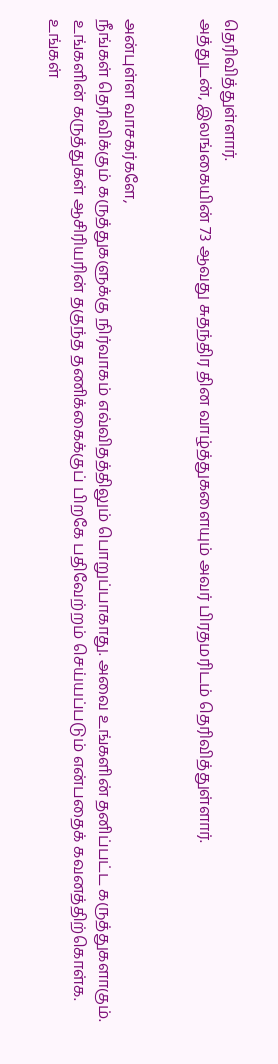தெரிவித்துள்ளார்.
அத்துடன், இலங்கையின் 73 ஆவது சுதந்திர தின வாழ்த்துகளையும் அவர் பிரதமரிடம் தெரிவித்துள்ளார்.


அன்புள்ள வாசகர்களே,
நீங்கள் தெரிவிக்கும் கருத்துகளுக்கு நிர்வாகம் எவ்விதத்திலும் பொறுப்பாகாது. அவை உங்களின் தனிப்பட்ட கருத்துகளாகும். உங்களின் கருத்துகள் ஆசிரியரின் தகுந்த தணிக்கைக்குப் பிறகே பதிவேற்றம் செய்யப்படும் என்பதைக் கவனத்திற்கொள்க. உங்கள்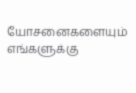யோசனைகளையும் எங்களுக்கு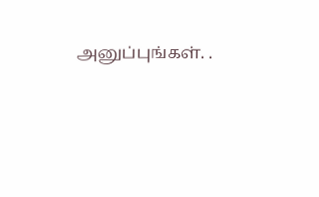அனுப்புங்கள். .